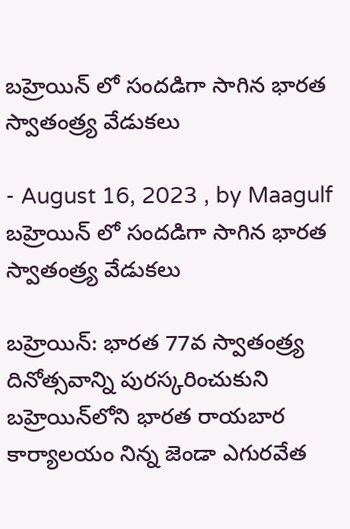బహ్రెయిన్ లో సందడిగా సాగిన భారత స్వాతంత్ర్య వేడుకలు

- August 16, 2023 , by Maagulf
బహ్రెయిన్ లో సందడిగా సాగిన భారత స్వాతంత్ర్య వేడుకలు

బహ్రెయిన్: భారత 77వ స్వాతంత్ర్య దినోత్సవాన్ని పురస్కరించుకుని బహ్రెయిన్‌లోని భారత రాయబార కార్యాలయం నిన్న జెండా ఎగురవేత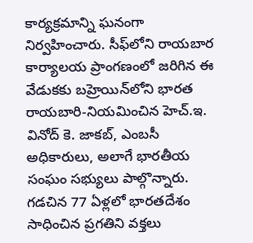కార్యక్రమాన్ని ఘనంగా నిర్వహించారు. సీఫ్‌లోని రాయబార కార్యాలయ ప్రాంగణంలో జరిగిన ఈ వేడుకకు బహ్రెయిన్‌లోని భారత రాయబారి-నియమించిన హెచ్.ఇ. వినోద్ కె. జాకబ్, ఎంబసీ అధికారులు, అలాగే భారతీయ సంఘం సభ్యులు పాల్గొన్నారు. గడచిన 77 ఏళ్లలో భారతదేశం సాధించిన ప్రగతిని వక్తలు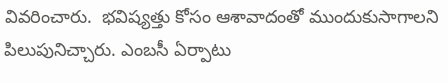వివరించారు.  భవిష్యత్తు కోసం ఆశావాదంతో ముందుకుసాగాలని పిలుపునిచ్చారు. ఎంబసీ ఏర్పాటు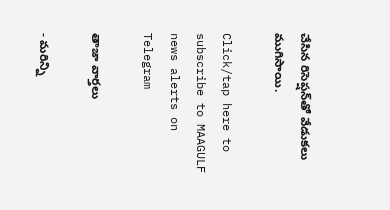చేసిన రిసెప్షన్‌తో వేడుకలు ముగిసాయి.

Click/tap here to subscribe to MAAGULF news alerts on Telegram

తాజా వార్తలు

- మరిన్ని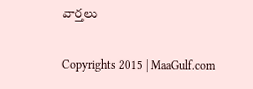వార్తలు

Copyrights 2015 | MaaGulf.com